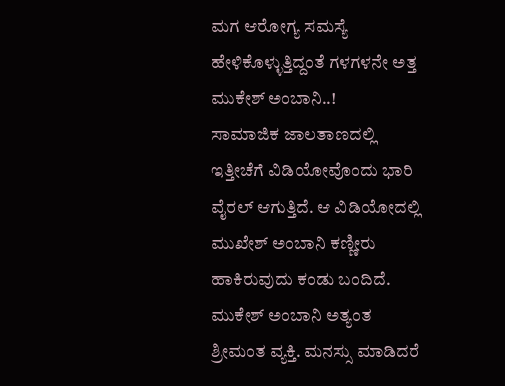ಮಗ ಆರೋಗ್ಯ ಸಮಸ್ಯೆ ಹೇಳಿಕೊಳ್ಳುತ್ತಿದ್ದಂತೆ ಗಳಗಳನೇ ಅತ್ತ ಮುಕೇಶ್ ಅಂಬಾನಿ..!
ಸಾಮಾಜಿಕ ಜಾಲತಾಣದಲ್ಲಿ ಇತ್ತೀಚೆಗೆ ವಿಡಿಯೋವೊಂದು ಭಾರಿ ವೈರಲ್ ಆಗುತ್ತಿದೆ. ಆ ವಿಡಿಯೋದಲ್ಲಿ ಮುಖೇಶ್ ಅಂಬಾನಿ ಕಣ್ಣೀರು ಹಾಕಿರುವುದು ಕಂಡು ಬಂದಿದೆ.
ಮುಕೇಶ್ ಅಂಬಾನಿ ಅತ್ಯಂತ ಶ್ರೀಮಂತ ವ್ಯಕ್ತಿ. ಮನಸ್ಸು ಮಾಡಿದರೆ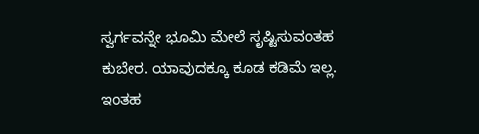ಸ್ವರ್ಗವನ್ನೇ ಭೂಮಿ ಮೇಲೆ ಸೃಷ್ಟಿಸುವಂತಹ ಕುಬೇರ. ಯಾವುದಕ್ಕೂ ಕೂಡ ಕಡಿಮೆ ಇಲ್ಲ. ಇಂತಹ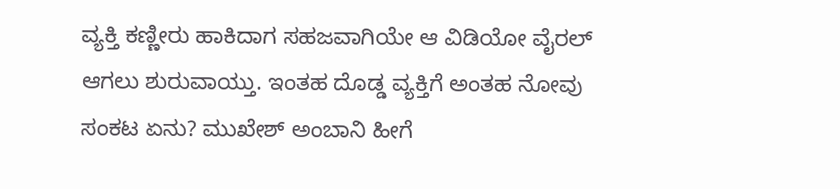ವ್ಯಕ್ತಿ ಕಣ್ಣೀರು ಹಾಕಿದಾಗ ಸಹಜವಾಗಿಯೇ ಆ ವಿಡಿಯೋ ವೈರಲ್ ಆಗಲು ಶುರುವಾಯ್ತು. ಇಂತಹ ದೊಡ್ಡ ವ್ಯಕ್ತಿಗೆ ಅಂತಹ ನೋವು ಸಂಕಟ ಏನು? ಮುಖೇಶ್ ಅಂಬಾನಿ ಹೀಗೆ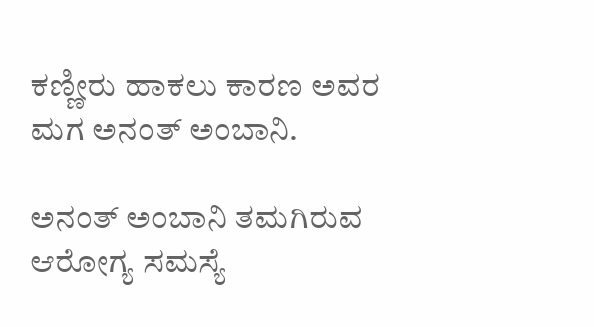ಕಣ್ಣೀರು ಹಾಕಲು ಕಾರಣ ಅವರ ಮಗ ಅನಂತ್ ಅಂಬಾನಿ.

ಅನಂತ್ ಅಂಬಾನಿ ತಮಗಿರುವ ಆರೋಗ್ಯ ಸಮಸ್ಯೆ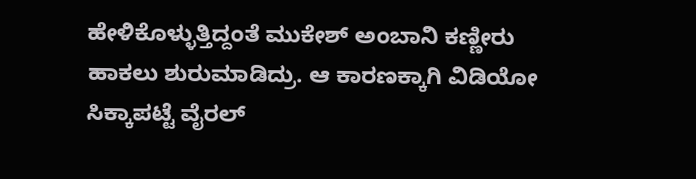ಹೇಳಿಕೊಳ್ಳುತ್ತಿದ್ದಂತೆ ಮುಕೇಶ್ ಅಂಬಾನಿ ಕಣ್ಣೀರು ಹಾಕಲು ಶುರುಮಾಡಿದ್ರು. ಆ ಕಾರಣಕ್ಕಾಗಿ ವಿಡಿಯೋ ಸಿಕ್ಕಾಪಟ್ಟೆ ವೈರಲ್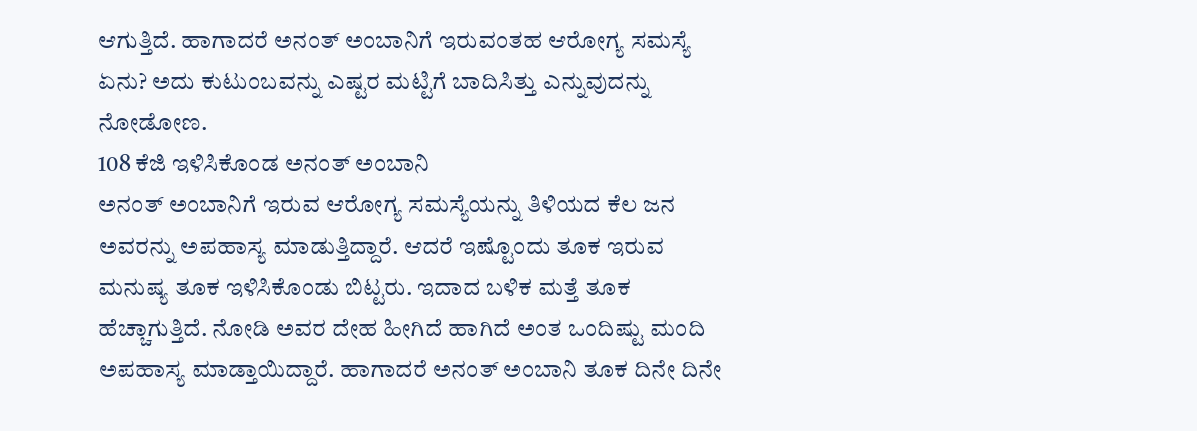ಆಗುತ್ತಿದೆ. ಹಾಗಾದರೆ ಅನಂತ್ ಅಂಬಾನಿಗೆ ಇರುವಂತಹ ಆರೋಗ್ಯ ಸಮಸ್ಯೆ ಏನು? ಅದು ಕುಟುಂಬವನ್ನು ಎಷ್ಟರ ಮಟ್ಟಿಗೆ ಬಾದಿಸಿತ್ತು ಎನ್ನುವುದನ್ನು ನೋಡೋಣ.
108 ಕೆಜಿ ಇಳಿಸಿಕೊಂಡ ಅನಂತ್ ಅಂಬಾನಿ
ಅನಂತ್ ಅಂಬಾನಿಗೆ ಇರುವ ಆರೋಗ್ಯ ಸಮಸ್ಯೆಯನ್ನು ತಿಳಿಯದ ಕೆಲ ಜನ ಅವರನ್ನು ಅಪಹಾಸ್ಯ ಮಾಡುತ್ತಿದ್ದಾರೆ. ಆದರೆ ಇಷ್ಟೊಂದು ತೂಕ ಇರುವ ಮನುಷ್ಯ ತೂಕ ಇಳಿಸಿಕೊಂಡು ಬಿಟ್ಟರು. ಇದಾದ ಬಳಿಕ ಮತ್ತೆ ತೂಕ ಹೆಚ್ಚಾಗುತ್ತಿದೆ. ನೋಡಿ ಅವರ ದೇಹ ಹೀಗಿದೆ ಹಾಗಿದೆ ಅಂತ ಒಂದಿಷ್ಟು ಮಂದಿ ಅಪಹಾಸ್ಯ ಮಾಡ್ತಾಯಿದ್ದಾರೆ. ಹಾಗಾದರೆ ಅನಂತ್ ಅಂಬಾನಿ ತೂಕ ದಿನೇ ದಿನೇ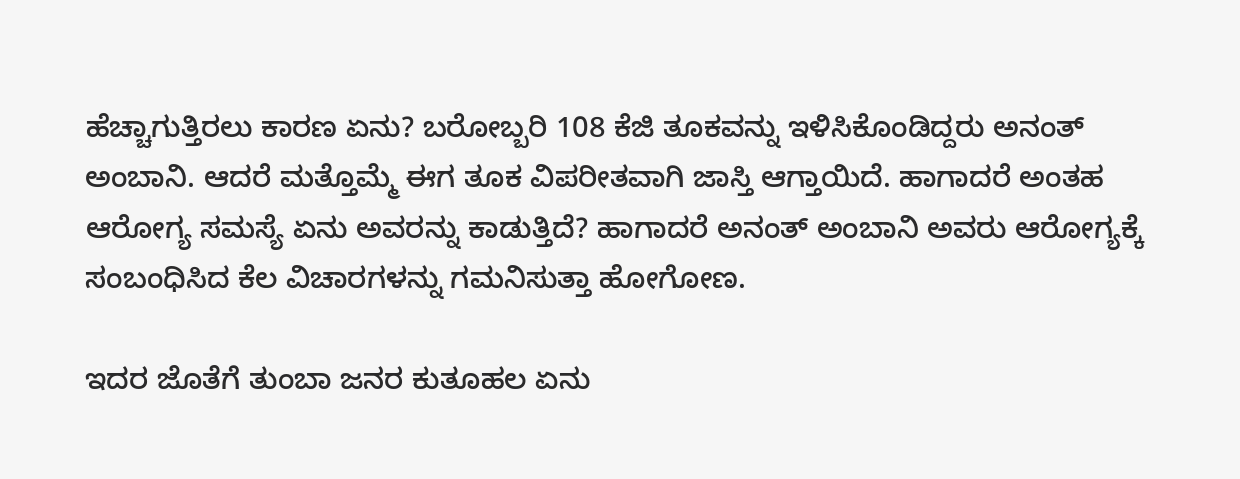ಹೆಚ್ಚಾಗುತ್ತಿರಲು ಕಾರಣ ಏನು? ಬರೋಬ್ಬರಿ 108 ಕೆಜಿ ತೂಕವನ್ನು ಇಳಿಸಿಕೊಂಡಿದ್ದರು ಅನಂತ್ ಅಂಬಾನಿ. ಆದರೆ ಮತ್ತೊಮ್ಮೆ ಈಗ ತೂಕ ವಿಪರೀತವಾಗಿ ಜಾಸ್ತಿ ಆಗ್ತಾಯಿದೆ. ಹಾಗಾದರೆ ಅಂತಹ ಆರೋಗ್ಯ ಸಮಸ್ಯೆ ಏನು ಅವರನ್ನು ಕಾಡುತ್ತಿದೆ? ಹಾಗಾದರೆ ಅನಂತ್ ಅಂಬಾನಿ ಅವರು ಆರೋಗ್ಯಕ್ಕೆ ಸಂಬಂಧಿಸಿದ ಕೆಲ ವಿಚಾರಗಳನ್ನು ಗಮನಿಸುತ್ತಾ ಹೋಗೋಣ.

ಇದರ ಜೊತೆಗೆ ತುಂಬಾ ಜನರ ಕುತೂಹಲ ಏನು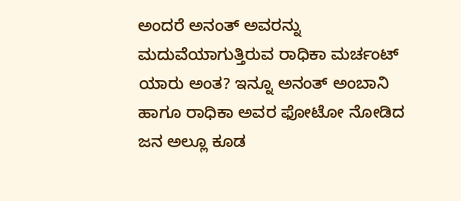ಅಂದರೆ ಅನಂತ್ ಅವರನ್ನು ಮದುವೆಯಾಗುತ್ತಿರುವ ರಾಧಿಕಾ ಮರ್ಚಂಟ್ ಯಾರು ಅಂತ? ಇನ್ನೂ ಅನಂತ್ ಅಂಬಾನಿ ಹಾಗೂ ರಾಧಿಕಾ ಅವರ ಫೋಟೋ ನೋಡಿದ ಜನ ಅಲ್ಲೂ ಕೂಡ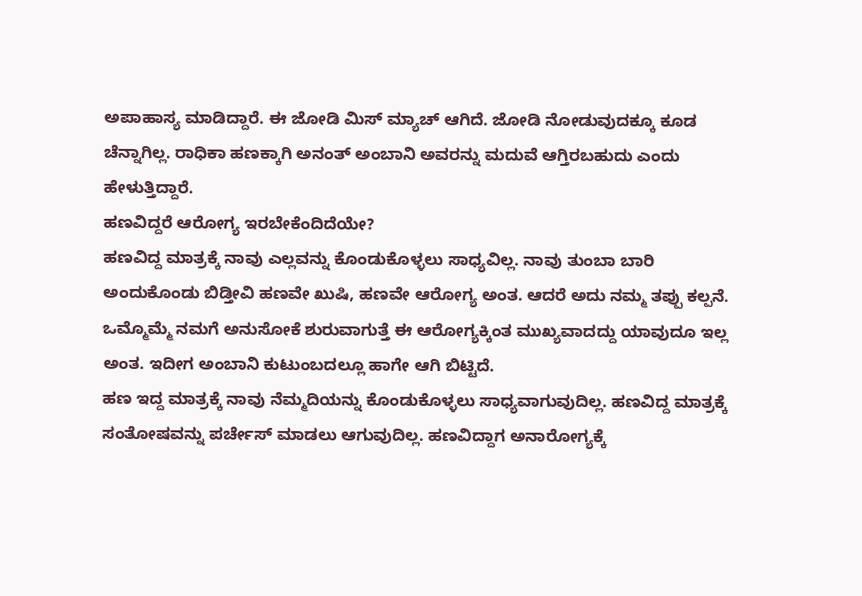ಅಪಾಹಾಸ್ಯ ಮಾಡಿದ್ದಾರೆ. ಈ ಜೋಡಿ ಮಿಸ್ ಮ್ಯಾಚ್ ಆಗಿದೆ. ಜೋಡಿ ನೋಡುವುದಕ್ಕೂ ಕೂಡ ಚೆನ್ನಾಗಿಲ್ಲ. ರಾಧಿಕಾ ಹಣಕ್ಕಾಗಿ ಅನಂತ್ ಅಂಬಾನಿ ಅವರನ್ನು ಮದುವೆ ಆಗ್ತಿರಬಹುದು ಎಂದು ಹೇಳುತ್ತಿದ್ದಾರೆ.
ಹಣವಿದ್ದರೆ ಆರೋಗ್ಯ ಇರಬೇಕೆಂದಿದೆಯೇ?
ಹಣವಿದ್ದ ಮಾತ್ರಕ್ಕೆ ನಾವು ಎಲ್ಲವನ್ನು ಕೊಂಡುಕೊಳ್ಳಲು ಸಾಧ್ಯವಿಲ್ಲ. ನಾವು ತುಂಬಾ ಬಾರಿ ಅಂದುಕೊಂಡು ಬಿಡ್ತೀವಿ ಹಣವೇ ಖುಷಿ, ಹಣವೇ ಆರೋಗ್ಯ ಅಂತ. ಆದರೆ ಅದು ನಮ್ಮ ತಪ್ಪು ಕಲ್ಪನೆ. ಒಮ್ಮೊಮ್ಮೆ ನಮಗೆ ಅನುಸೋಕೆ ಶುರುವಾಗುತ್ತೆ ಈ ಆರೋಗ್ಯಕ್ಕಿಂತ ಮುಖ್ಯವಾದದ್ದು ಯಾವುದೂ ಇಲ್ಲ ಅಂತ. ಇದೀಗ ಅಂಬಾನಿ ಕುಟುಂಬದಲ್ಲೂ ಹಾಗೇ ಆಗಿ ಬಿಟ್ಟಿದೆ.
ಹಣ ಇದ್ದ ಮಾತ್ರಕ್ಕೆ ನಾವು ನೆಮ್ಮದಿಯನ್ನು ಕೊಂಡುಕೊಳ್ಳಲು ಸಾಧ್ಯವಾಗುವುದಿಲ್ಲ. ಹಣವಿದ್ದ ಮಾತ್ರಕ್ಕೆ ಸಂತೋಷವನ್ನು ಪರ್ಚೇಸ್ ಮಾಡಲು ಆಗುವುದಿಲ್ಲ. ಹಣವಿದ್ದಾಗ ಅನಾರೋಗ್ಯಕ್ಕೆ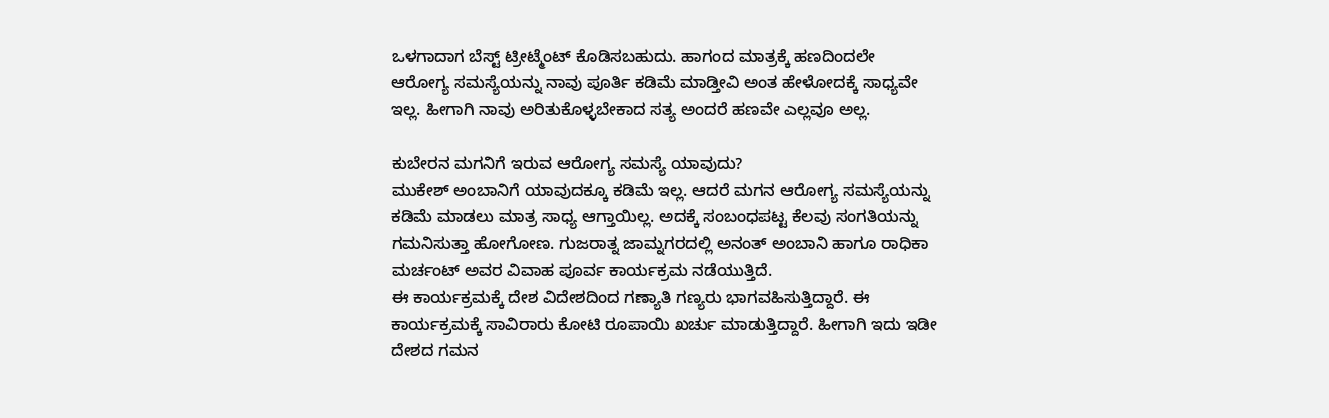ಒಳಗಾದಾಗ ಬೆಸ್ಟ್ ಟ್ರೀಟ್ಮೆಂಟ್ ಕೊಡಿಸಬಹುದು. ಹಾಗಂದ ಮಾತ್ರಕ್ಕೆ ಹಣದಿಂದಲೇ ಆರೋಗ್ಯ ಸಮಸ್ಯೆಯನ್ನು ನಾವು ಪೂರ್ತಿ ಕಡಿಮೆ ಮಾಡ್ತೀವಿ ಅಂತ ಹೇಳೋದಕ್ಕೆ ಸಾಧ್ಯವೇ ಇಲ್ಲ. ಹೀಗಾಗಿ ನಾವು ಅರಿತುಕೊಳ್ಳಬೇಕಾದ ಸತ್ಯ ಅಂದರೆ ಹಣವೇ ಎಲ್ಲವೂ ಅಲ್ಲ.

ಕುಬೇರನ ಮಗನಿಗೆ ಇರುವ ಆರೋಗ್ಯ ಸಮಸ್ಯೆ ಯಾವುದು?
ಮುಕೇಶ್ ಅಂಬಾನಿಗೆ ಯಾವುದಕ್ಕೂ ಕಡಿಮೆ ಇಲ್ಲ. ಆದರೆ ಮಗನ ಆರೋಗ್ಯ ಸಮಸ್ಯೆಯನ್ನು ಕಡಿಮೆ ಮಾಡಲು ಮಾತ್ರ ಸಾಧ್ಯ ಆಗ್ತಾಯಿಲ್ಲ. ಅದಕ್ಕೆ ಸಂಬಂಧಪಟ್ಟ ಕೆಲವು ಸಂಗತಿಯನ್ನು ಗಮನಿಸುತ್ತಾ ಹೋಗೋಣ. ಗುಜರಾತ್ನ ಜಾಮ್ನಗರದಲ್ಲಿ ಅನಂತ್ ಅಂಬಾನಿ ಹಾಗೂ ರಾಧಿಕಾ ಮರ್ಚಂಟ್ ಅವರ ವಿವಾಹ ಪೂರ್ವ ಕಾರ್ಯಕ್ರಮ ನಡೆಯುತ್ತಿದೆ.
ಈ ಕಾರ್ಯಕ್ರಮಕ್ಕೆ ದೇಶ ವಿದೇಶದಿಂದ ಗಣ್ಯಾತಿ ಗಣ್ಯರು ಭಾಗವಹಿಸುತ್ತಿದ್ದಾರೆ. ಈ ಕಾರ್ಯಕ್ರಮಕ್ಕೆ ಸಾವಿರಾರು ಕೋಟಿ ರೂಪಾಯಿ ಖರ್ಚು ಮಾಡುತ್ತಿದ್ದಾರೆ. ಹೀಗಾಗಿ ಇದು ಇಡೀ ದೇಶದ ಗಮನ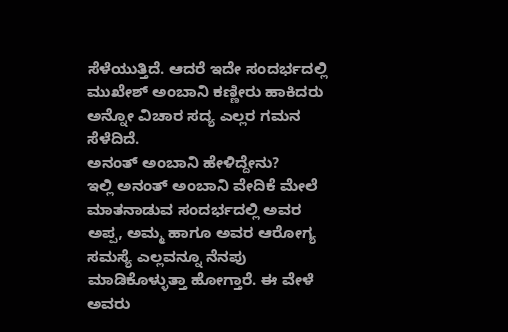ಸೆಳೆಯುತ್ತಿದೆ. ಆದರೆ ಇದೇ ಸಂದರ್ಭದಲ್ಲಿ ಮುಖೇಶ್ ಅಂಬಾನಿ ಕಣ್ಣೀರು ಹಾಕಿದರು ಅನ್ನೋ ವಿಚಾರ ಸದ್ಯ ಎಲ್ಲರ ಗಮನ ಸೆಳೆದಿದೆ.
ಅನಂತ್ ಅಂಬಾನಿ ಹೇಳಿದ್ದೇನು?
ಇಲ್ಲಿ ಅನಂತ್ ಅಂಬಾನಿ ವೇದಿಕೆ ಮೇಲೆ ಮಾತನಾಡುವ ಸಂದರ್ಭದಲ್ಲಿ ಅವರ ಅಪ್ಪ, ಅಮ್ಮ ಹಾಗೂ ಅವರ ಆರೋಗ್ಯ ಸಮಸ್ಯೆ ಎಲ್ಲವನ್ನೂ ನೆನಪು ಮಾಡಿಕೊಳ್ಳುತ್ತಾ ಹೋಗ್ತಾರೆ. ಈ ವೇಳೆ ಅವರು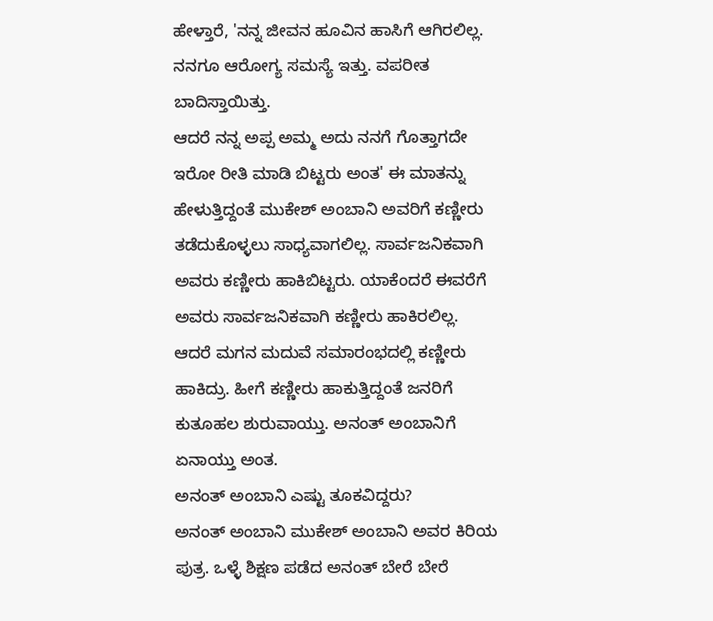ಹೇಳ್ತಾರೆ, 'ನನ್ನ ಜೀವನ ಹೂವಿನ ಹಾಸಿಗೆ ಆಗಿರಲಿಲ್ಲ. ನನಗೂ ಆರೋಗ್ಯ ಸಮಸ್ಯೆ ಇತ್ತು. ವಪರೀತ ಬಾದಿಸ್ತಾಯಿತ್ತು.
ಆದರೆ ನನ್ನ ಅಪ್ಪ ಅಮ್ಮ ಅದು ನನಗೆ ಗೊತ್ತಾಗದೇ ಇರೋ ರೀತಿ ಮಾಡಿ ಬಿಟ್ಟರು ಅಂತ' ಈ ಮಾತನ್ನು ಹೇಳುತ್ತಿದ್ದಂತೆ ಮುಕೇಶ್ ಅಂಬಾನಿ ಅವರಿಗೆ ಕಣ್ಣೀರು ತಡೆದುಕೊಳ್ಳಲು ಸಾಧ್ಯವಾಗಲಿಲ್ಲ. ಸಾರ್ವಜನಿಕವಾಗಿ ಅವರು ಕಣ್ಣೀರು ಹಾಕಿಬಿಟ್ಟರು. ಯಾಕೆಂದರೆ ಈವರೆಗೆ ಅವರು ಸಾರ್ವಜನಿಕವಾಗಿ ಕಣ್ಣೀರು ಹಾಕಿರಲಿಲ್ಲ. ಆದರೆ ಮಗನ ಮದುವೆ ಸಮಾರಂಭದಲ್ಲಿ ಕಣ್ಣೀರು ಹಾಕಿದ್ರು. ಹೀಗೆ ಕಣ್ಣೀರು ಹಾಕುತ್ತಿದ್ದಂತೆ ಜನರಿಗೆ ಕುತೂಹಲ ಶುರುವಾಯ್ತು. ಅನಂತ್ ಅಂಬಾನಿಗೆ ಏನಾಯ್ತು ಅಂತ.
ಅನಂತ್ ಅಂಬಾನಿ ಎಷ್ಟು ತೂಕವಿದ್ದರು?
ಅನಂತ್ ಅಂಬಾನಿ ಮುಕೇಶ್ ಅಂಬಾನಿ ಅವರ ಕಿರಿಯ ಪುತ್ರ. ಒಳ್ಳೆ ಶಿಕ್ಷಣ ಪಡೆದ ಅನಂತ್ ಬೇರೆ ಬೇರೆ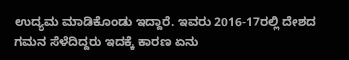ಉದ್ಯಮ ಮಾಡಿಕೊಂಡು ಇದ್ದಾರೆ. ಇವರು 2016-17ರಲ್ಲಿ ದೇಶದ ಗಮನ ಸೆಳೆದಿದ್ದರು ಇದಕ್ಕೆ ಕಾರಣ ಏನು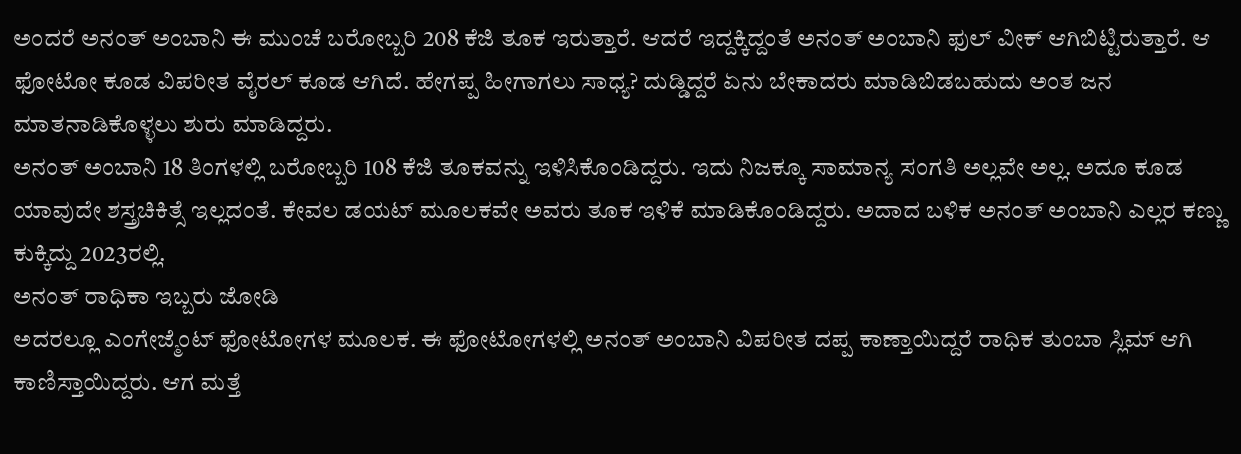ಅಂದರೆ ಅನಂತ್ ಅಂಬಾನಿ ಈ ಮುಂಚೆ ಬರೋಬ್ಬರಿ 208 ಕೆಜಿ ತೂಕ ಇರುತ್ತಾರೆ. ಆದರೆ ಇದ್ದಕ್ಕಿದ್ದಂತೆ ಅನಂತ್ ಅಂಬಾನಿ ಫುಲ್ ವೀಕ್ ಆಗಿಬಿಟ್ಟಿರುತ್ತಾರೆ. ಆ ಫೋಟೋ ಕೂಡ ವಿಪರೀತ ವೈರಲ್ ಕೂಡ ಆಗಿದೆ. ಹೇಗಪ್ಪ ಹೀಗಾಗಲು ಸಾಧ್ಯ? ದುಡ್ಡಿದ್ದರೆ ಏನು ಬೇಕಾದರು ಮಾಡಿಬಿಡಬಹುದು ಅಂತ ಜನ ಮಾತನಾಡಿಕೊಳ್ಳಲು ಶುರು ಮಾಡಿದ್ದರು.
ಅನಂತ್ ಅಂಬಾನಿ 18 ತಿಂಗಳಲ್ಲಿ ಬರೋಬ್ಬರಿ 108 ಕೆಜಿ ತೂಕವನ್ನು ಇಳಿಸಿಕೊಂಡಿದ್ದರು. ಇದು ನಿಜಕ್ಕೂ ಸಾಮಾನ್ಯ ಸಂಗತಿ ಅಲ್ಲವೇ ಅಲ್ಲ. ಅದೂ ಕೂಡ ಯಾವುದೇ ಶಸ್ತ್ರಚಿಕಿತ್ಸೆ ಇಲ್ಲದಂತೆ. ಕೇವಲ ಡಯಟ್ ಮೂಲಕವೇ ಅವರು ತೂಕ ಇಳಿಕೆ ಮಾಡಿಕೊಂಡಿದ್ದರು. ಅದಾದ ಬಳಿಕ ಅನಂತ್ ಅಂಬಾನಿ ಎಲ್ಲರ ಕಣ್ಣು ಕುಕ್ಕಿದ್ದು 2023ರಲ್ಲಿ.
ಅನಂತ್ ರಾಧಿಕಾ ಇಬ್ಬರು ಜೋಡಿ
ಅದರಲ್ಲೂ ಎಂಗೇಜ್ಮೆಂಟ್ ಫೋಟೋಗಳ ಮೂಲಕ. ಈ ಫೋಟೋಗಳಲ್ಲಿ ಅನಂತ್ ಅಂಬಾನಿ ವಿಪರೀತ ದಪ್ಪ ಕಾಣ್ತಾಯಿದ್ದರೆ ರಾಧಿಕ ತುಂಬಾ ಸ್ಲಿಮ್ ಆಗಿ ಕಾಣಿಸ್ತಾಯಿದ್ದರು. ಆಗ ಮತ್ತೆ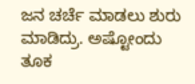ಜನ ಚರ್ಚೆ ಮಾಡಲು ಶುರು ಮಾಡಿದ್ರು. ಅಷ್ಟೋಂದು ತೂಕ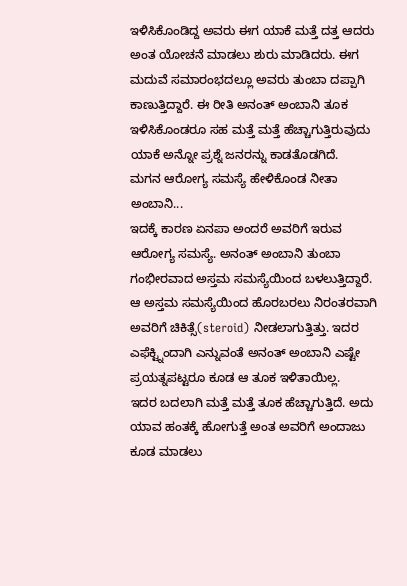ಇಳಿಸಿಕೊಂಡಿದ್ದ ಅವರು ಈಗ ಯಾಕೆ ಮತ್ತೆ ದತ್ತ ಆದರು ಅಂತ ಯೋಚನೆ ಮಾಡಲು ಶುರು ಮಾಡಿದರು. ಈಗ ಮದುವೆ ಸಮಾರಂಭದಲ್ಲೂ ಅವರು ತುಂಬಾ ದಪ್ಪಾಗಿ ಕಾಣುತ್ತಿದ್ದಾರೆ. ಈ ರೀತಿ ಅನಂತ್ ಅಂಬಾನಿ ತೂಕ ಇಳಿಸಿಕೊಂಡರೂ ಸಹ ಮತ್ತೆ ಮತ್ತೆ ಹೆಚ್ಚಾಗುತ್ತಿರುವುದು ಯಾಕೆ ಅನ್ನೋ ಪ್ರಶ್ನೆ ಜನರನ್ನು ಕಾಡತೊಡಗಿದೆ.
ಮಗನ ಆರೋಗ್ಯ ಸಮಸ್ಯೆ ಹೇಳಿಕೊಂಡ ನೀತಾ ಅಂಬಾನಿ...
ಇದಕ್ಕೆ ಕಾರಣ ಏನಪಾ ಅಂದರೆ ಅವರಿಗೆ ಇರುವ ಆರೋಗ್ಯ ಸಮಸ್ಯೆ. ಅನಂತ್ ಅಂಬಾನಿ ತುಂಬಾ ಗಂಭೀರವಾದ ಅಸ್ತಮ ಸಮಸ್ಯೆಯಿಂದ ಬಳಲುತ್ತಿದ್ದಾರೆ. ಆ ಅಸ್ತಮ ಸಮಸ್ಯೆಯಿಂದ ಹೊರಬರಲು ನಿರಂತರವಾಗಿ ಅವರಿಗೆ ಚಿಕಿತ್ಸೆ(steroid) ನೀಡಲಾಗುತ್ತಿತ್ತು. ಇದರ ಎಫೆಕ್ಟ್ನಿಂದಾಗಿ ಎನ್ನುವಂತೆ ಅನಂತ್ ಅಂಬಾನಿ ಎಷ್ಟೇ ಪ್ರಯತ್ನಪಟ್ಟರೂ ಕೂಡ ಆ ತೂಕ ಇಳಿತಾಯಿಲ್ಲ.
ಇದರ ಬದಲಾಗಿ ಮತ್ತೆ ಮತ್ತೆ ತೂಕ ಹೆಚ್ಚಾಗುತ್ತಿದೆ. ಅದು ಯಾವ ಹಂತಕ್ಕೆ ಹೋಗುತ್ತೆ ಅಂತ ಅವರಿಗೆ ಅಂದಾಜು ಕೂಡ ಮಾಡಲು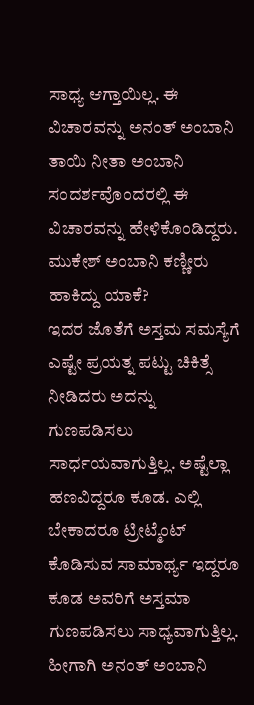ಸಾಧ್ಯ ಆಗ್ತಾಯಿಲ್ಲ. ಈ ವಿಚಾರವನ್ನು ಅನಂತ್ ಅಂಬಾನಿ ತಾಯಿ ನೀತಾ ಅಂಬಾನಿ ಸಂದರ್ಶವೊಂದರಲ್ಲಿ ಈ ವಿಚಾರವನ್ನು ಹೇಳಿಕೊಂಡಿದ್ದರು.
ಮುಕೇಶ್ ಅಂಬಾನಿ ಕಣ್ಣೀರು ಹಾಕಿದ್ದು ಯಾಕೆ?
ಇದರ ಜೊತೆಗೆ ಅಸ್ತಮ ಸಮಸ್ಯೆಗೆ ಎಷ್ಟೇ ಪ್ರಯತ್ನ ಪಟ್ಟು ಚಿಕಿತ್ಸೆ ನೀಡಿದರು ಅದನ್ನು ಗುಣಪಡಿಸಲು ಸಾರ್ಧಯವಾಗುತ್ತಿಲ್ಲ. ಅಷ್ಟೆಲ್ಲಾ ಹಣವಿದ್ದರೂ ಕೂಡ. ಎಲ್ಲಿ ಬೇಕಾದರೂ ಟ್ರೀಟ್ಮೆಂಟ್ ಕೊಡಿಸುವ ಸಾಮಾರ್ಥ್ಯ ಇದ್ದರೂ ಕೂಡ ಅವರಿಗೆ ಅಸ್ತಮಾ ಗುಣಪಡಿಸಲು ಸಾಧ್ಯವಾಗುತ್ತಿಲ್ಲ. ಹೀಗಾಗಿ ಅನಂತ್ ಅಂಬಾನಿ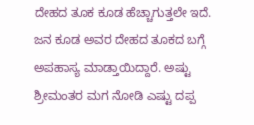ದೇಹದ ತೂಕ ಕೂಡ ಹೆಚ್ಚಾಗುತ್ತಲೇ ಇದೆ.
ಜನ ಕೂಡ ಅವರ ದೇಹದ ತೂಕದ ಬಗ್ಗೆ ಅಪಹಾಸ್ಯ ಮಾಡ್ತಾಯಿದ್ದಾರೆ. ಅಷ್ಟು ಶ್ರೀಮಂತರ ಮಗ ನೋಡಿ ಎಷ್ಟು ದಪ್ಪ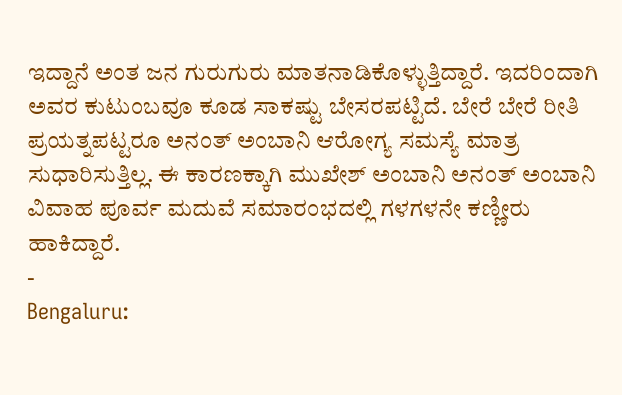ಇದ್ದಾನೆ ಅಂತ ಜನ ಗುರುಗುರು ಮಾತನಾಡಿಕೊಳ್ಳುತ್ತಿದ್ದಾರೆ. ಇದರಿಂದಾಗಿ ಅವರ ಕುಟುಂಬವೂ ಕೂಡ ಸಾಕಷ್ಟು ಬೇಸರಪಟ್ಟಿದೆ. ಬೇರೆ ಬೇರೆ ರೀತಿ ಪ್ರಯತ್ನಪಟ್ಟರೂ ಅನಂತ್ ಅಂಬಾನಿ ಆರೋಗ್ಯ ಸಮಸ್ಯೆ ಮಾತ್ರ ಸುಧಾರಿಸುತ್ತಿಲ್ಲ. ಈ ಕಾರಣಕ್ಕಾಗಿ ಮುಖೇಶ್ ಅಂಬಾನಿ ಅನಂತ್ ಅಂಬಾನಿ ವಿವಾಹ ಪೂರ್ವ ಮದುವೆ ಸಮಾರಂಭದಲ್ಲಿ ಗಳಗಳನೇ ಕಣ್ಣೀರು ಹಾಕಿದ್ದಾರೆ.
-
Bengaluru: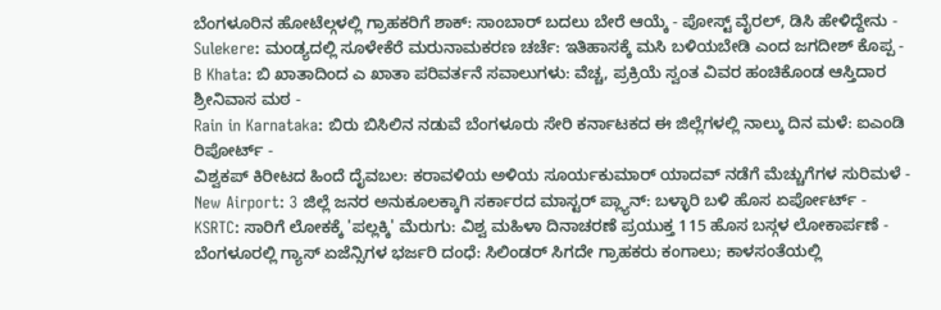ಬೆಂಗಳೂರಿನ ಹೋಟೆಲ್ಗಳಲ್ಲಿ ಗ್ರಾಹಕರಿಗೆ ಶಾಕ್: ಸಾಂಬಾರ್ ಬದಲು ಬೇರೆ ಆಯ್ಕೆ - ಪೋಸ್ಟ್ ವೈರಲ್, ಡಿಸಿ ಹೇಳಿದ್ದೇನು -
Sulekere: ಮಂಡ್ಯದಲ್ಲಿ ಸೂಳೇಕೆರೆ ಮರುನಾಮಕರಣ ಚರ್ಚೆ: ಇತಿಹಾಸಕ್ಕೆ ಮಸಿ ಬಳಿಯಬೇಡಿ ಎಂದ ಜಗದೀಶ್ ಕೊಪ್ಪ -
B Khata: ಬಿ ಖಾತಾದಿಂದ ಎ ಖಾತಾ ಪರಿವರ್ತನೆ ಸವಾಲುಗಳು: ವೆಚ್ಚ, ಪ್ರಕ್ರಿಯೆ ಸ್ವಂತ ವಿವರ ಹಂಚಿಕೊಂಡ ಆಸ್ತಿದಾರ ಶ್ರೀನಿವಾಸ ಮಠ -
Rain in Karnataka: ಬಿರು ಬಿಸಿಲಿನ ನಡುವೆ ಬೆಂಗಳೂರು ಸೇರಿ ಕರ್ನಾಟಕದ ಈ ಜಿಲ್ಲೆಗಳಲ್ಲಿ ನಾಲ್ಕು ದಿನ ಮಳೆ: ಐಎಂಡಿ ರಿಪೋರ್ಟ್ -
ವಿಶ್ವಕಪ್ ಕಿರೀಟದ ಹಿಂದೆ ದೈವಬಲ: ಕರಾವಳಿಯ ಅಳಿಯ ಸೂರ್ಯಕುಮಾರ್ ಯಾದವ್ ನಡೆಗೆ ಮೆಚ್ಚುಗೆಗಳ ಸುರಿಮಳೆ -
New Airport: 3 ಜಿಲ್ಲೆ ಜನರ ಅನುಕೂಲಕ್ಕಾಗಿ ಸರ್ಕಾರದ ಮಾಸ್ಟರ್ ಪ್ಲ್ಯಾನ್: ಬಳ್ಳಾರಿ ಬಳಿ ಹೊಸ ಏರ್ಪೋರ್ಟ್ -
KSRTC: ಸಾರಿಗೆ ಲೋಕಕ್ಕೆ 'ಪಲ್ಲಕ್ಕಿ' ಮೆರುಗು: ವಿಶ್ವ ಮಹಿಳಾ ದಿನಾಚರಣೆ ಪ್ರಯುಕ್ತ 115 ಹೊಸ ಬಸ್ಗಳ ಲೋಕಾರ್ಪಣೆ -
ಬೆಂಗಳೂರಲ್ಲಿ ಗ್ಯಾಸ್ ಏಜೆನ್ಸಿಗಳ ಭರ್ಜರಿ ದಂಧೆ: ಸಿಲಿಂಡರ್ ಸಿಗದೇ ಗ್ರಾಹಕರು ಕಂಗಾಲು; ಕಾಳಸಂತೆಯಲ್ಲಿ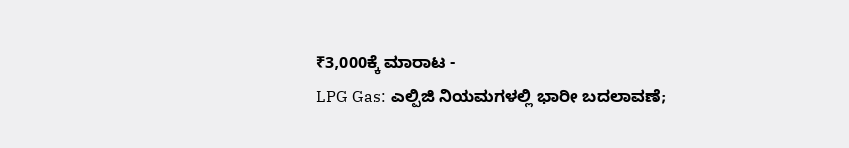₹3,000ಕ್ಕೆ ಮಾರಾಟ -
LPG Gas: ಎಲ್ಪಿಜಿ ನಿಯಮಗಳಲ್ಲಿ ಭಾರೀ ಬದಲಾವಣೆ;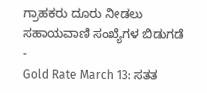ಗ್ರಾಹಕರು ದೂರು ನೀಡಲು ಸಹಾಯವಾಣಿ ಸಂಖ್ಯೆಗಳ ಬಿಡುಗಡೆ -
Gold Rate March 13: ಸತತ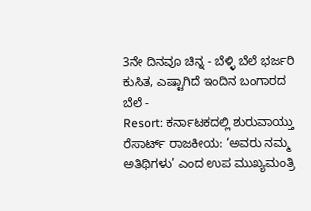3ನೇ ದಿನವೂ ಚಿನ್ನ - ಬೆಳ್ಳಿ ಬೆಲೆ ಭರ್ಜರಿ ಕುಸಿತ, ಎಷ್ಟಾಗಿದೆ ಇಂದಿನ ಬಂಗಾರದ ಬೆಲೆ -
Resort: ಕರ್ನಾಟಕದಲ್ಲಿ ಶುರುವಾಯ್ತು ರೆಸಾರ್ಟ್ ರಾಜಕೀಯ: ‘ಅವರು ನಮ್ಮ ಅತಿಥಿಗಳು’ ಎಂದ ಉಪ ಮುಖ್ಯಮಂತ್ರಿ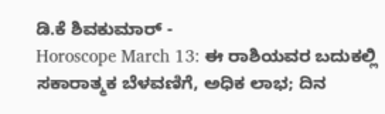ಡಿ.ಕೆ ಶಿವಕುಮಾರ್ -
Horoscope March 13: ಈ ರಾಶಿಯವರ ಬದುಕಲ್ಲಿ ಸಕಾರಾತ್ಮಕ ಬೆಳವಣಿಗೆ, ಅಧಿಕ ಲಾಭ; ದಿನ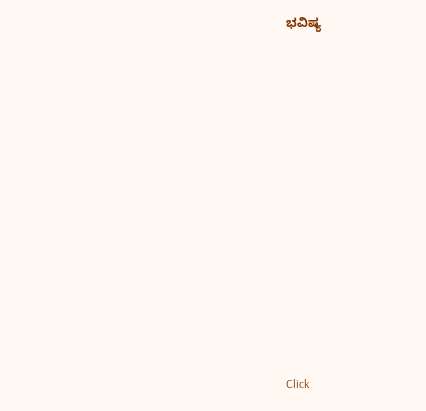ಭವಿಷ್ಯ












Click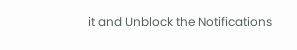it and Unblock the Notifications